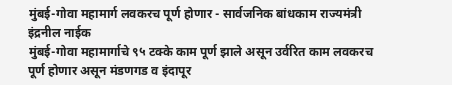मुंबई-गोवा महामार्ग लवकरच पूर्ण होणार - सार्वजनिक बांधकाम राज्यमंत्री इंद्रनील नाईक
मुंबई-गोवा महामार्गाचे ९५ टक्के काम पूर्ण झाले असून उर्वरित काम लवकरच पूर्ण होणार असून मंडणगड व इंदापूर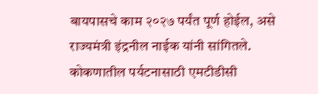बायपासचे काम २०२७ पर्यंत पूर्ण होईल, असे राज्यमंत्री इंद्रनील नाईक यांनी सांगितले.
कोकणातील पर्यटनासाठी एमटीडीसी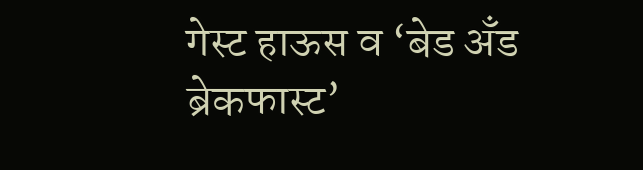गेस्ट हाऊस व ‘बेड अँड ब्रेकफास्ट’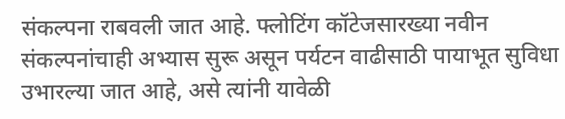संकल्पना राबवली जात आहे. फ्लोटिंग कॉटेजसारख्या नवीन संकल्पनांचाही अभ्यास सुरू असून पर्यटन वाढीसाठी पायाभूत सुविधा उभारल्या जात आहे, असे त्यांनी यावेळी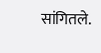सांगितले.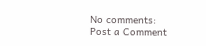No comments:
Post a Comment